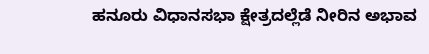ಹನೂರು ವಿಧಾನಸಭಾ ಕ್ಷೇತ್ರದಲ್ಲೆಡೆ ನೀರಿನ ಅಭಾವ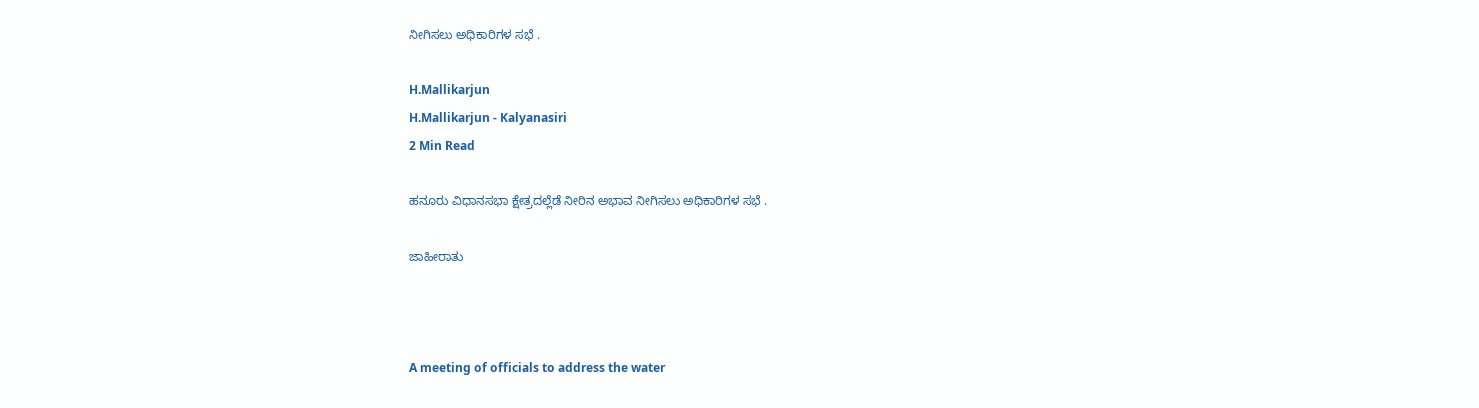ನೀಗಿಸಲು ಅಧಿಕಾರಿಗಳ ಸಭೆ .

H.Mallikarjun
H.Mallikarjun - Kalyanasiri
2 Min Read

ಹನೂರು ವಿಧಾನಸಭಾ ಕ್ಷೇತ್ರದಲ್ಲೆಡೆ ನೀರಿನ ಅಭಾವ ನೀಗಿಸಲು ಅಧಿಕಾರಿಗಳ ಸಭೆ .

ಜಾಹೀರಾತು



A meeting of officials to address the water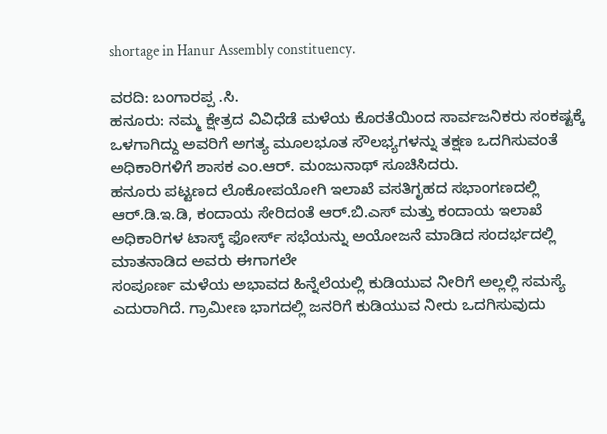shortage in Hanur Assembly constituency.

ವರದಿ: ಬಂಗಾರಪ್ಪ .ಸಿ.
ಹನೂರು: ನಮ್ಮ ಕ್ಷೇತ್ರದ ವಿವಿಧೆಡೆ ಮಳೆಯ ಕೊರತೆಯಿಂದ ಸಾರ್ವಜನಿಕರು ಸಂಕಷ್ಟಕ್ಕೆ ಒಳಗಾಗಿದ್ದು ಅವರಿಗೆ ಅಗತ್ಯ ಮೂಲಭೂತ ಸೌಲಭ್ಯಗಳನ್ನು ತಕ್ಷಣ ಒದಗಿಸುವಂತೆ ಅಧಿಕಾರಿಗಳಿಗೆ ಶಾಸಕ ಎಂ.ಆರ್. ಮಂಜುನಾಥ್ ಸೂಚಿಸಿದರು.
ಹನೂರು ಪಟ್ಟಣದ ಲೊಕೋಪಯೋಗಿ ಇಲಾಖೆ ವಸತಿಗೃಹದ ಸಭಾಂಗಣದಲ್ಲಿ ಆರ್.ಡಿ.ಇ.ಡಿ, ಕಂದಾಯ ಸೇರಿದಂತೆ ಆರ್.ಬಿ.ಎಸ್ ಮತ್ತು ಕಂದಾಯ ಇಲಾಖೆ ಅಧಿಕಾರಿಗಳ ಟಾಸ್ಕ್ ಫೋರ್ಸ್ ಸಭೆಯನ್ನು ಅಯೋಜನೆ ಮಾಡಿದ ಸಂದರ್ಭದಲ್ಲಿ ಮಾತನಾಡಿದ ಅವರು ಈಗಾಗಲೇ
ಸಂಪೂರ್ಣ ಮಳೆಯ ಅಭಾವದ ಹಿನ್ನೆಲೆಯಲ್ಲಿ ಕುಡಿಯುವ ನೀರಿಗೆ ಅಲ್ಲಲ್ಲಿ ಸಮಸ್ಯೆ ಎದುರಾಗಿದೆ. ಗ್ರಾಮೀಣ ಭಾಗದಲ್ಲಿ ಜನರಿಗೆ ಕುಡಿಯುವ ನೀರು ಒದಗಿಸುವುದು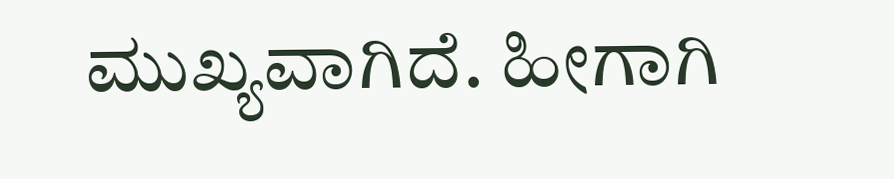ಮುಖ್ಯವಾಗಿದೆ. ಹೀಗಾಗಿ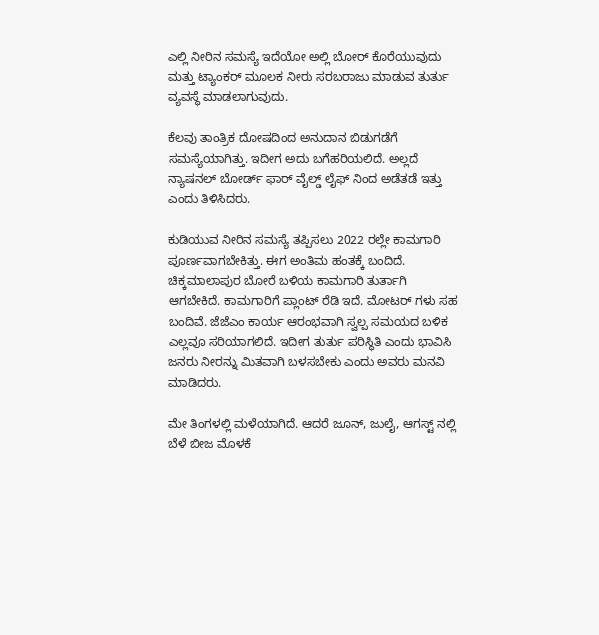ಎಲ್ಲಿ ನೀರಿನ ಸಮಸ್ಯೆ ಇದೆಯೋ ಅಲ್ಲಿ ಬೋರ್ ಕೊರೆಯುವುದು ಮತ್ತು ಟ್ಯಾಂಕರ್ ಮೂಲಕ ನೀರು ಸರಬರಾಜು ಮಾಡುವ ತುರ್ತು ವ್ಯವಸ್ಥೆ ಮಾಡಲಾಗುವುದು.

ಕೆಲವು ತಾಂತ್ರಿಕ ದೋಷದಿಂದ ಅನುದಾನ ಬಿಡುಗಡೆಗೆ ಸಮಸ್ಯೆಯಾಗಿತ್ತು. ಇದೀಗ ಅದು ಬಗೆಹರಿಯಲಿದೆ. ಅಲ್ಲದೆ ನ್ಯಾಷನಲ್ ಬೋರ್ಡ್ ಫಾರ್ ವೈಲ್ಡ್ ಲೈಫ್ ನಿಂದ ಅಡೆತಡೆ ಇತ್ತು ಎಂದು ತಿಳಿಸಿದರು.

ಕುಡಿಯುವ ನೀರಿನ ಸಮಸ್ಯೆ ತಪ್ಪಿಸಲು 2022 ರಲ್ಲೇ ಕಾಮಗಾರಿ ಪೂರ್ಣವಾಗಬೇಕಿತ್ತು. ಈಗ ಅಂತಿಮ ಹಂತಕ್ಕೆ ಬಂದಿದೆ. ಚಿಕ್ಕಮಾಲಾಪುರ ಬೋರೆ ಬಳಿಯ ಕಾಮಗಾರಿ ತುರ್ತಾಗಿ ಆಗಬೇಕಿದೆ. ಕಾಮಗಾರಿಗೆ ಪ್ಲಾಂಟ್ ರೆಡಿ ಇದೆ. ಮೋಟರ್ ಗಳು ಸಹ ಬಂದಿವೆ. ಜೆಜೆಎಂ ಕಾರ್ಯ ಆರಂಭವಾಗಿ ಸ್ವಲ್ಪ ಸಮಯದ ಬಳಿಕ ಎಲ್ಲವೂ ಸರಿಯಾಗಲಿದೆ. ಇದೀಗ ತುರ್ತು ಪರಿಸ್ಥಿತಿ ಎಂದು ಭಾವಿಸಿ ಜನರು ನೀರನ್ನು ಮಿತವಾಗಿ ಬಳಸಬೇಕು ಎಂದು ಅವರು ಮನವಿ ಮಾಡಿದರು.

ಮೇ ತಿಂಗಳಲ್ಲಿ ಮಳೆಯಾಗಿದೆ. ಆದರೆ ಜೂನ್, ಜುಲೈ, ಆಗಸ್ಟ್ ನಲ್ಲಿ ಬೆಳೆ ಬೀಜ ಮೊಳಕೆ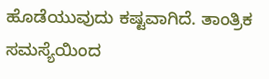ಹೊಡೆಯುವುದು ಕಷ್ಟವಾಗಿದೆ. ತಾಂತ್ರಿಕ ಸಮಸ್ಯೆಯಿಂದ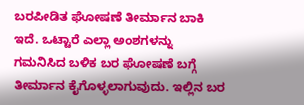ಬರಪೀಡಿತ ಘೋಷಣೆ ತೀರ್ಮಾನ ಬಾಕಿ ಇದೆ. ಒಟ್ಟಾರೆ ಎಲ್ಲಾ ಅಂಶಗಳನ್ನು ಗಮನಿಸಿದ ಬಳಿಕ ಬರ ಘೋಷಣೆ ಬಗ್ಗೆ ತೀರ್ಮಾನ ಕೈಗೊಳ್ಳಲಾಗುವುದು. ಇಲ್ಲಿನ ಬರ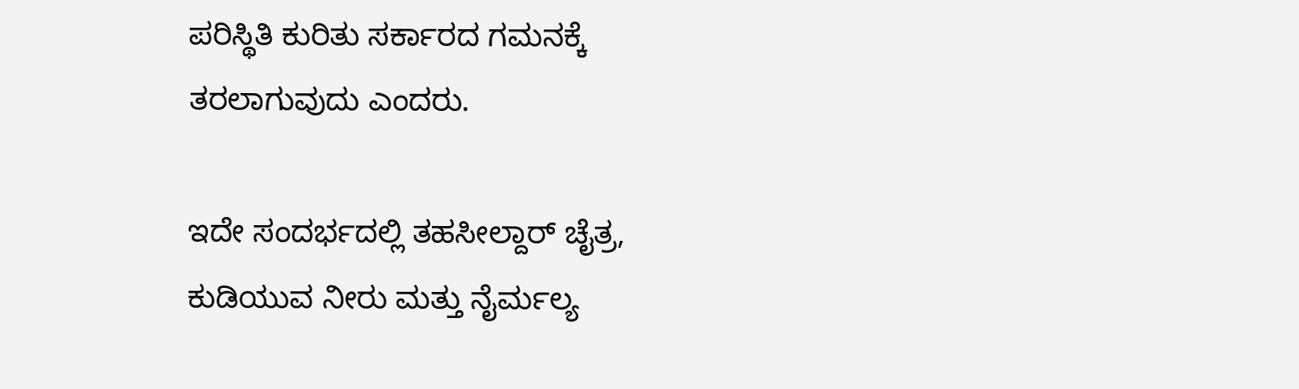ಪರಿಸ್ಥಿತಿ ಕುರಿತು ಸರ್ಕಾರದ ಗಮನಕ್ಕೆ ತರಲಾಗುವುದು ಎಂದರು.

ಇದೇ ಸಂದರ್ಭದಲ್ಲಿ ತಹಸೀಲ್ದಾರ್ ಚೈತ್ರ, ಕುಡಿಯುವ ನೀರು ಮತ್ತು ನೈರ್ಮಲ್ಯ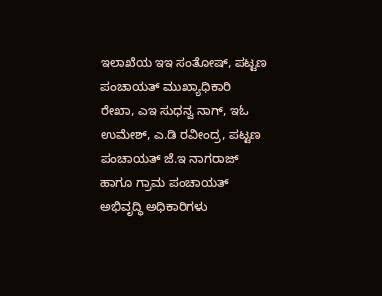ಇಲಾಖೆಯ ಇಇ ಸಂತೋಷ್, ಪಟ್ಟಣ ಪಂಚಾಯತ್ ಮುಖ್ಯಾಧಿಕಾರಿ ರೇಖಾ, ಎಇ ಸುಧನ್ವ ನಾಗ್, ಇಓ ಉಮೇಶ್, ಎ.ಡಿ ರವೀಂದ್ರ, ಪಟ್ಟಣ ಪಂಚಾಯತ್ ಜೆ.ಇ ನಾಗರಾಜ್ ಹಾಗೂ ಗ್ರಾಮ ಪಂಚಾಯತ್ ಅಭಿವೃದ್ಧಿ ಅಧಿಕಾರಿಗಳು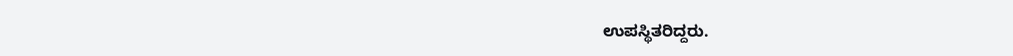ಉಪಸ್ಥಿತರಿದ್ದರು.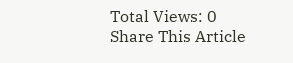Total Views: 0
Share This Article